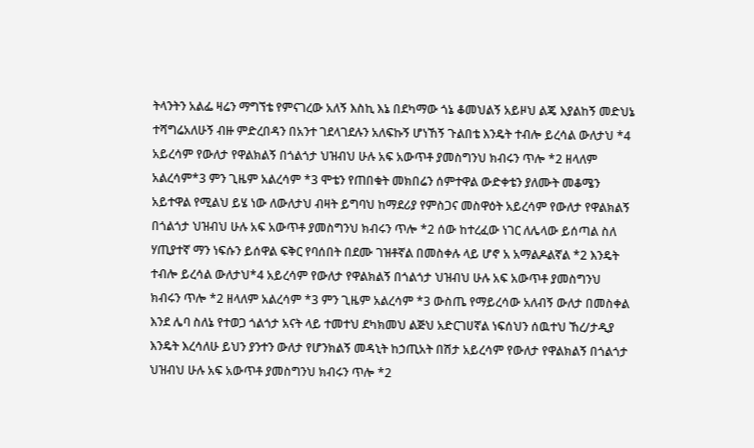ትላንትን አልፌ ዛሬን ማግኘቴ የምናገረው አለኝ እስኪ እኔ በደካማው ጎኔ ቆመህልኝ አይዞህ ልጄ እያልከኝ መድህኔ ተሻግሬአለሁኝ ብዙ ምድረበዳን በአንተ ገደላገደሉን አለፍኩኝ ሆነኸኝ ጉልበቴ እንዴት ተብሎ ይረሳል ውለታህ *4 አይረሳም የውለታ የዋልክልኝ በጎልጎታ ህዝብህ ሁሉ አፍ አውጥቶ ያመስግንህ ክብሩን ጥሎ *2 ዘላለም አልረሳም*3 ምን ጊዜም አልረሳም *3 ሞቴን የጠበቁት መክበሬን ሰምተዋል ውድቀቴን ያለሙት መቆሜን አይተዋል የሚልህ ይሄ ነው ለውለታህ ብዛት ይግባህ ከማደሪያ የምስጋና መስዋዕት አይረሳም የውለታ የዋልክልኝ በጎልጎታ ህዝብህ ሁሉ አፍ አውጥቶ ያመስግንህ ክብሩን ጥሎ *2 ሰው ከተረፈው ነገር ለሌላው ይሰጣል ስለ ሃጢያተኛ ማን ነፍሱን ይሰዋል ፍቅር የባሰበት በደሙ ገዝቶኛል በመስቀሉ ላይ ሆኖ አ አማልዶልኛል *2 እንዴት ተብሎ ይረሳል ውለታህ*4 አይረሳም የውለታ የዋልክልኝ በጎልጎታ ህዝብህ ሁሉ አፍ አውጥቶ ያመስግንህ ክብሩን ጥሎ *2 ዘላለም አልረሳም *3 ምን ጊዜም አልረሳም *3 ውስጤ የማይረሳው አለብኝ ውለታ በመስቀል እንደ ሌባ ስለኔ የተወጋ ጎልጎታ አናት ላይ ተመተህ ደካክመህ ልጅህ አድርገሀኛል ነፍሰህን ሰዉተህ ኸረ/ታዲያ እንዴት እረሳለሁ ይህን ያንተን ውለታ የሆንክልኝ መዳኒት ከኃጢአት በሽታ አይረሳም የውለታ የዋልክልኝ በጎልጎታ ህዝብህ ሁሉ አፍ አውጥቶ ያመስግንህ ክብሩን ጥሎ *2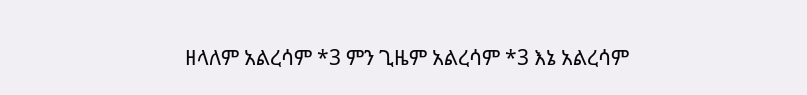ዘላለም አልረሳም *3 ምን ጊዜም አልረሳም *3 እኔ አልረሳም